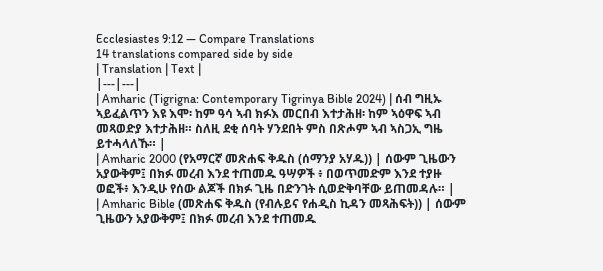Ecclesiastes 9:12 — Compare Translations
14 translations compared side by side
| Translation | Text |
|---|---|
| Amharic (Tigrigna: Contemporary Tigrinya Bible 2024) | ሰብ ግዚኡ ኣይፈልጥን እዩ እሞ፡ ከም ዓሳ ኣብ ክፉእ መርበብ እተታሕዘ፡ ከም ኣዕዋፍ ኣብ መጻወድያ እተታሕዘ። ስለዚ ደቂ ሰባት ሃንደበት ምስ በጽሖም ኣብ ኣስጋኢ ግዜ ይተሓላለኹ። |
| Amharic 2000 (የአማርኛ መጽሐፍ ቅዱስ (ሰማንያ አሃዱ)) | ሰውም ጊዜውን አያውቅም፤ በክፉ መረብ እንደ ተጠመዱ ዓሣዎች ፥ በወጥመድም እንደ ተያዙ ወፎች፥ እንዲሁ የሰው ልጆች በክፉ ጊዜ በድንገት ሲወድቅባቸው ይጠመዳሉ። |
| Amharic Bible (መጽሐፍ ቅዱስ (የብሉይና የሐዲስ ኪዳን መጻሕፍት)) | ሰውም ጊዜውን አያውቅም፤ በክፉ መረብ እንደ ተጠመዱ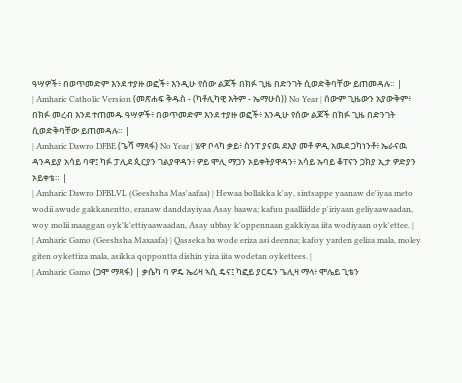ዓሣዎች፥ በወጥመድም እንደ ተያዙ ወፎች፥ እንዲሁ የሰው ልጆች በክፉ ጊዜ በድንገት ሲወድቅባቸው ይጠመዳሉ። |
| Amharic Catholic Version (መጽሐፍ ቅዱስ - (ካቶሊካዊ እትም - ኤማሁስ)) No Year | ሰውም ጊዜውን አያውቅም፥ በክፉ መረብ እንደ ተጠመዱ ዓሣዎች፥ በወጥመድም እንደ ተያዙ ወፎች፥ እንዲሁ የሰው ልጆች በክፉ ጊዜ በድንገት ሲወድቅባቸው ይጠመዳሉ። |
| Amharic Dawro DFBE (ጌሻ ማጻፋ) No Year | ሄዋ ቦላካ ቃይ፥ ስንፐ ያናዉ ደእያ መቶ ዎዲ አዉደ ጋካነንቶ፥ ኤራናዉ ዳንዳይያ አሳይ ባዋ፤ ካፉ ፓሊደ ጲርያን ገልያዋዳን፥ ዎይ ሞሊ ማጋን ኦይቀትያዋዳን፥ አሳይ ኡባይ ቆፐናን ጋክያ ኢታ ዎድያን ኦይቀቴ። |
| Amharic Dawro DFBLVL (Geeshsha Mas'aafaa) | Hewaa bollakka k'ay, sintsappe yaanaw de'iyaa meto wodii awude gakkanentto, eranaw danddayiyaa Asay baawa; kafuu paalliidde p'iriyaan geliyaawaadan, woy molii maaggan oyk'k'ettiyaawaadan, Asay ubbay k'oppennaan gakkiyaa iita wodiyaan oyk'ettee. |
| Amharic Gamo (Geeshsha Maxaafa) | Qasseka ba wode eriza asi deenna; kafoy yarden geliza mala, moley giten oykettiza mala, asikka qoppontta dishin yiza iita wodetan oykettees. |
| Amharic Gamo (ጋሞ ማጻፋ) | ቃሴካ ባ ዎዴ ኤሪዛ ኣሲ ዴና፤ ካፎይ ያርዴን ጌሊዛ ማላ፥ ሞሌይ ጊቴን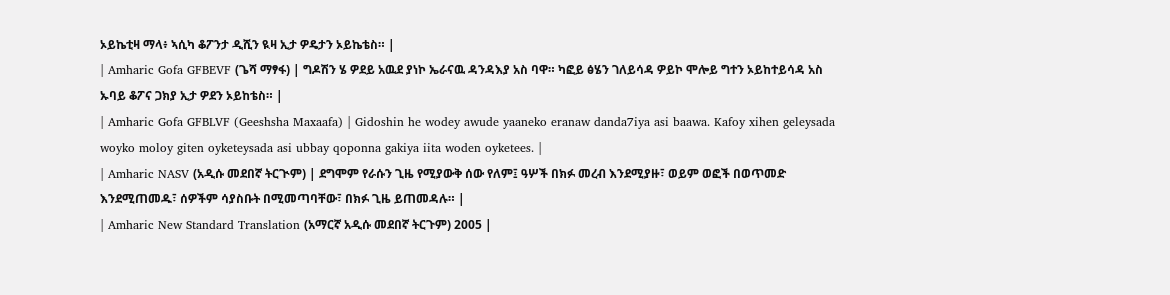ኦይኬቲዛ ማላ፥ ኣሲካ ቆፖንታ ዲሺን ዪዛ ኢታ ዎዴታን ኦይኬቴስ። |
| Amharic Gofa GFBEVF (ጌሻ ማፃፋ) | ግዶሽን ሄ ዎደይ አዉደ ያነኮ ኤራናዉ ዳንዳእያ አስ ባዋ። ካፎይ ፅሄን ገለይሳዳ ዎይኮ ሞሎይ ግተን ኦይከተይሳዳ አስ ኡባይ ቆፖና ጋክያ ኢታ ዎደን ኦይከቴስ። |
| Amharic Gofa GFBLVF (Geeshsha Maxaafa) | Gidoshin he wodey awude yaaneko eranaw danda7iya asi baawa. Kafoy xihen geleysada woyko moloy giten oyketeysada asi ubbay qoponna gakiya iita woden oyketees. |
| Amharic NASV (አዲሱ መደበኛ ትርጒም) | ደግሞም የራሱን ጊዜ የሚያውቅ ሰው የለም፤ ዓሦች በክፉ መረብ እንደሚያዙ፣ ወይም ወፎች በወጥመድ እንደሚጠመዱ፣ ሰዎችም ሳያስቡት በሚመጣባቸው፣ በክፉ ጊዜ ይጠመዳሉ። |
| Amharic New Standard Translation (አማርኛ አዲሱ መደበኛ ትርጉም) 2005 |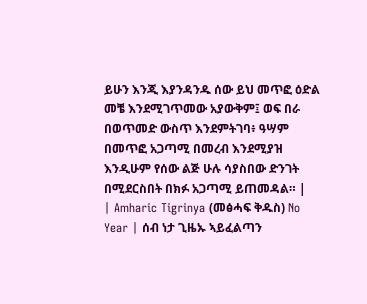ይሁን እንጂ እያንዳንዱ ሰው ይህ መጥፎ ዕድል መቼ እንደሚገጥመው አያውቅም፤ ወፍ በራ በወጥመድ ውስጥ እንደምትገባ፥ ዓሣም በመጥፎ አጋጣሚ በመረብ እንደሚያዝ እንዲሁም የሰው ልጅ ሁሉ ሳያስበው ድንገት በሚደርስበት በክፉ አጋጣሚ ይጠመዳል። |
| Amharic Tigrinya (መፅሓፍ ቅዱስ) No Year | ሰብ ነታ ጊዜኡ ኣይፈልጣን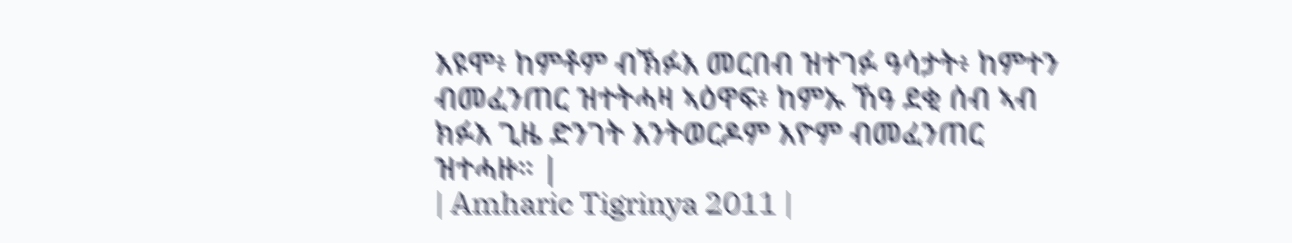እዩሞ፥ ከምቶም ብኽፉእ መርበብ ዝተገፉ ዓሳታት፥ ከምተን ብመፈንጠር ዝተትሓዛ ኣዕዋፍ፥ ከምኡ ኸዓ ደቂ ሰብ ኣብ ክፉእ ጊዜ ድንገት እንትወርዶም እዮም ብመፈንጠር ዝተሓዙ። |
| Amharic Tigrinya 2011 |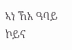ኣነ ኸአ ዓባይ ኮይና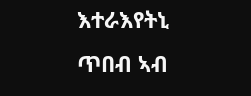እተራእየትኒ ጥበብ ኣብ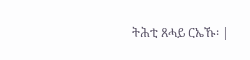ትሕቲ ጸሓይ ርኤኹ፡ |